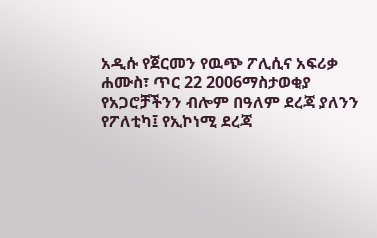አዲሱ የጀርመን የዉጭ ፖሊሲና አፍሪቃ
ሐሙስ፣ ጥር 22 2006ማስታወቂያ
የአጋሮቻችንን ብሎም በዓለም ደረጃ ያለንን የፖለቲካ፤ የኢኮነሚ ደረጃ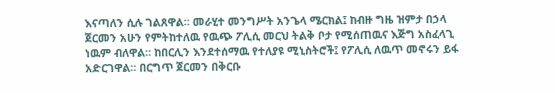እናጣለን ሲሉ ገልጸዋል። መራሂተ መንግሥት አንጌላ ሜርክል፤ ከብዙ ግዜ ዝምታ በኃላ ጀርመን አሁን የምትከተለዉ የዉጭ ፖሊሲ መርህ ትልቅ ቦታ የሚሰጠዉና እጅግ አስፈላጊ ነዉም ብለዋል። ከበርሊን እንደተሰማዉ የተለያዩ ሚኒስትሮች፤ የፖሊሲ ለዉጥ መኖሩን ይፋ አድርገዋል። በርግጥ ጀርመን በቅርቡ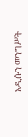አዲሱን መንግሥት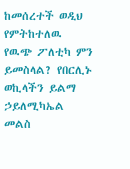ከመሰረተች ወዲህ የምትከተለዉ የዉጭ ፖለቲካ ምን ይመስላል? የበርሊኑ ወኪላችን ይልማ ኃይለሚካኤል መልስ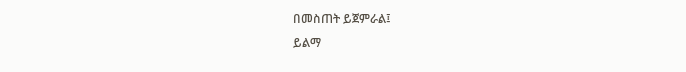በመስጠት ይጀምራል፤
ይልማ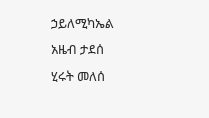ኃይለሚካኤል
አዜብ ታደሰ
ሂሩት መለሰ